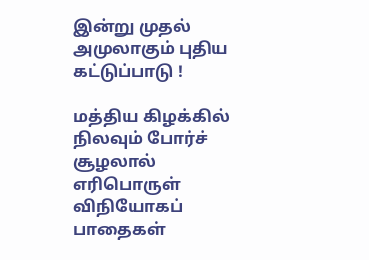இன்று முதல் அமுலாகும் புதிய கட்டுப்பாடு !

மத்திய கிழக்கில் நிலவும் போர்ச் சூழலால் எரிபொருள் விநியோகப் பாதைகள்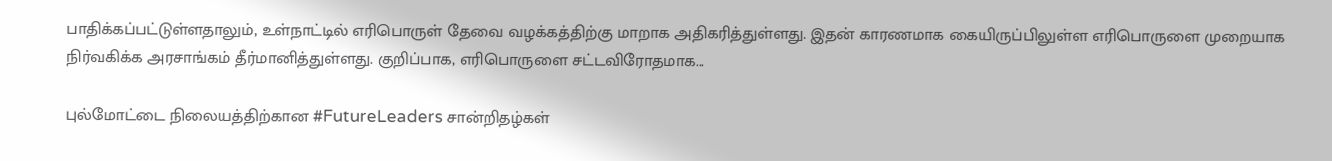பாதிக்கப்பட்டுள்ளதாலும், உள்நாட்டில் எரிபொருள் தேவை வழக்கத்திற்கு மாறாக அதிகரித்துள்ளது. இதன் காரணமாக கையிருப்பிலுள்ள எரிபொருளை முறையாக நிர்வகிக்க அரசாங்கம் தீர்மானித்துள்ளது. குறிப்பாக, எரிபொருளை சட்டவிரோதமாக...

புல்மோட்டை நிலையத்திற்கான #FutureLeaders சான்றிதழ்கள்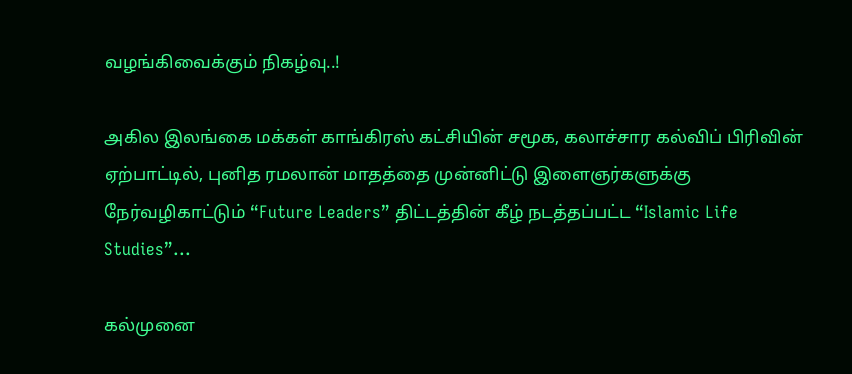வழங்கிவைக்கும் நிகழ்வு..!

அகில இலங்கை மக்கள் காங்கிரஸ் கட்சியின் சமூக, கலாச்சார கல்விப் பிரிவின் ஏற்பாட்டில், புனித ரமலான் மாதத்தை முன்னிட்டு இளைஞர்களுக்கு நேர்வழிகாட்டும் “Future Leaders” திட்டத்தின் கீழ் நடத்தப்பட்ட “Islamic Life Studies”...

கல்முனை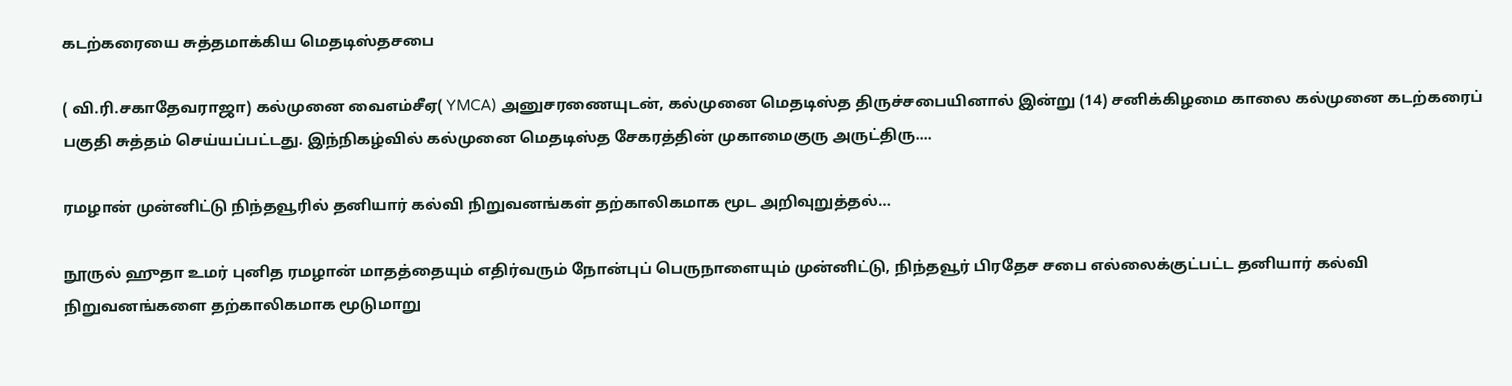கடற்கரையை சுத்தமாக்கிய மெதடிஸ்தசபை

( வி.ரி.சகாதேவராஜா) கல்முனை வைஎம்சீஏ( YMCA) அனுசரணையுடன், கல்முனை மெதடிஸ்த திருச்சபையினால் இன்று (14) சனிக்கிழமை காலை கல்முனை கடற்கரைப் பகுதி சுத்தம் செய்யப்பட்டது. இந்நிகழ்வில் கல்முனை மெதடிஸ்த சேகரத்தின் முகாமைகுரு அருட்திரு....

ரமழான் முன்னிட்டு நிந்தவூரில் தனியார் கல்வி நிறுவனங்கள் தற்காலிகமாக மூட அறிவுறுத்தல்…

நூருல் ஹுதா உமர் புனித ரமழான் மாதத்தையும் எதிர்வரும் நோன்புப் பெருநாளையும் முன்னிட்டு, நிந்தவூர் பிரதேச சபை எல்லைக்குட்பட்ட தனியார் கல்வி நிறுவனங்களை தற்காலிகமாக மூடுமாறு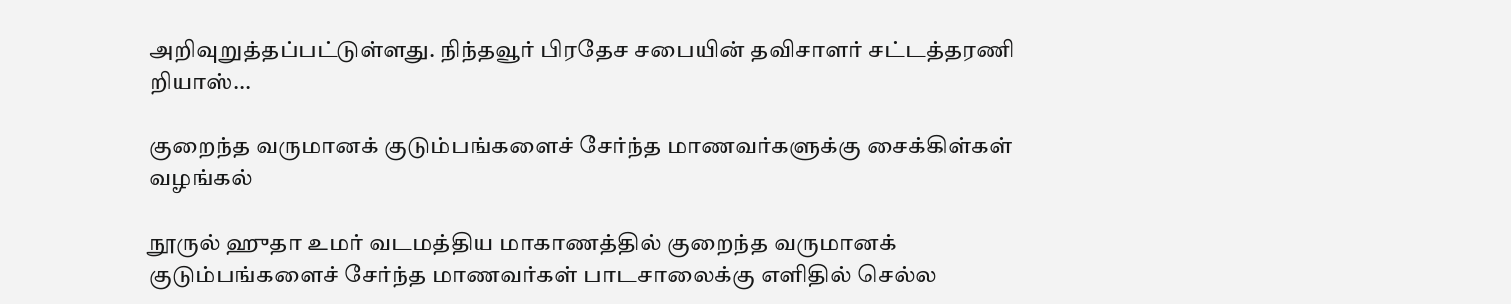அறிவுறுத்தப்பட்டுள்ளது. நிந்தவூர் பிரதேச சபையின் தவிசாளர் சட்டத்தரணி றியாஸ்...

குறைந்த வருமானக் குடும்பங்களைச் சேர்ந்த மாணவர்களுக்கு சைக்கிள்கள் வழங்கல்

நூருல் ஹுதா உமர் வடமத்திய மாகாணத்தில் குறைந்த வருமானக் குடும்பங்களைச் சேர்ந்த மாணவர்கள் பாடசாலைக்கு எளிதில் செல்ல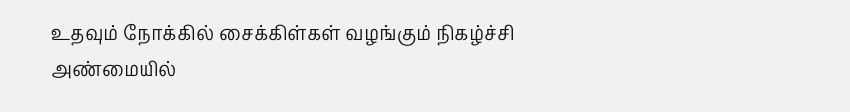உதவும் நோக்கில் சைக்கிள்கள் வழங்கும் நிகழ்ச்சி அண்மையில்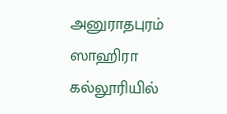அனுராதபுரம் ஸாஹிரா கல்லூரியில்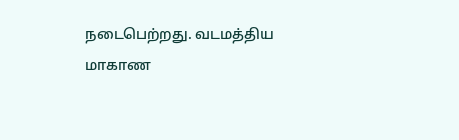நடைபெற்றது. வடமத்திய மாகாண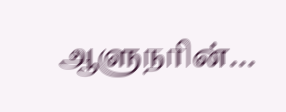ஆளுநரின்...